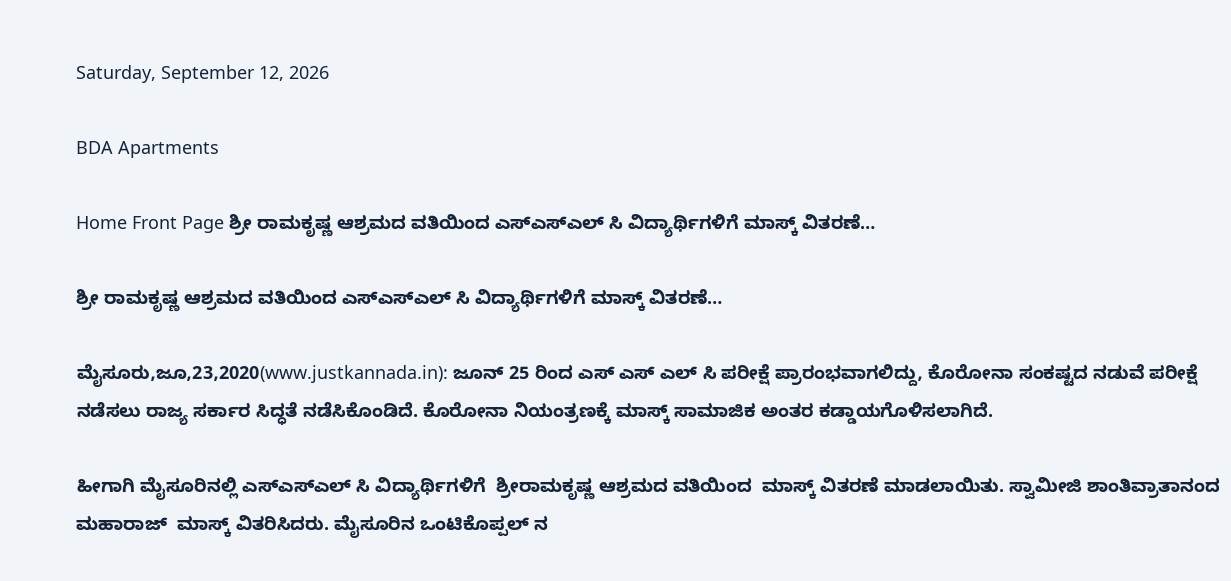Saturday, September 12, 2026

BDA Apartments

Home Front Page ಶ್ರೀ ರಾಮಕೃಷ್ಣ ಆಶ್ರಮದ ವತಿಯಿಂದ ಎಸ್ಎಸ್ಎಲ್ ಸಿ ವಿದ್ಯಾರ್ಥಿಗಳಿಗೆ ಮಾಸ್ಕ್ ವಿತರಣೆ…

ಶ್ರೀ ರಾಮಕೃಷ್ಣ ಆಶ್ರಮದ ವತಿಯಿಂದ ಎಸ್ಎಸ್ಎಲ್ ಸಿ ವಿದ್ಯಾರ್ಥಿಗಳಿಗೆ ಮಾಸ್ಕ್ ವಿತರಣೆ…

ಮೈಸೂರು,ಜೂ,23,2020(www.justkannada.in): ಜೂನ್ 25 ರಿಂದ ಎಸ್ ಎಸ್ ಎಲ್ ಸಿ ಪರೀಕ್ಷೆ ಪ್ರಾರಂಭವಾಗಲಿದ್ದು, ಕೊರೋನಾ ಸಂಕಷ್ಟದ ನಡುವೆ ಪರೀಕ್ಷೆ ನಡೆಸಲು ರಾಜ್ಯ ಸರ್ಕಾರ ಸಿದ್ಧತೆ ನಡೆಸಿಕೊಂಡಿದೆ. ಕೊರೋನಾ ನಿಯಂತ್ರಣಕ್ಕೆ ಮಾಸ್ಕ್ ಸಾಮಾಜಿಕ ಅಂತರ ಕಡ್ಡಾಯಗೊಳಿಸಲಾಗಿದೆ.

ಹೀಗಾಗಿ ಮೈಸೂರಿನಲ್ಲಿ ಎಸ್ಎಸ್ಎಲ್ ಸಿ ವಿದ್ಯಾರ್ಥಿಗಳಿಗೆ  ಶ್ರೀರಾಮಕೃಷ್ಣ ಆಶ್ರಮದ ವತಿಯಿಂದ  ಮಾಸ್ಕ್ ವಿತರಣೆ ಮಾಡಲಾಯಿತು. ಸ್ವಾಮೀಜಿ ಶಾಂತಿವ್ರಾತಾನಂದ ಮಹಾರಾಜ್  ಮಾಸ್ಕ್ ವಿತರಿಸಿದರು. ಮೈಸೂರಿನ ಒಂಟಿಕೊಪ್ಪಲ್ ನ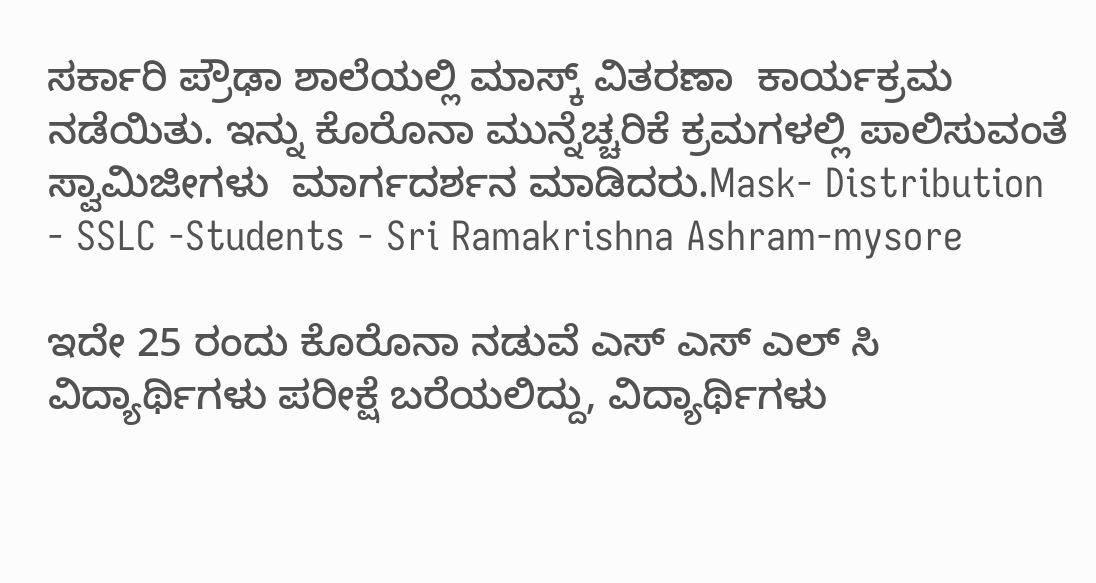ಸರ್ಕಾರಿ ಪ್ರೌಢಾ ಶಾಲೆಯಲ್ಲಿ ಮಾಸ್ಕ್ ವಿತರಣಾ  ಕಾರ್ಯಕ್ರಮ ನಡೆಯಿತು. ಇನ್ನು ಕೊರೊನಾ ಮುನ್ನೆಚ್ಚರಿಕೆ ಕ್ರಮಗಳಲ್ಲಿ ಪಾಲಿಸುವಂತೆ ಸ್ವಾಮಿಜೀಗಳು  ಮಾರ್ಗದರ್ಶನ ಮಾಡಿದರು.Mask- Distribution - SSLC -Students - Sri Ramakrishna Ashram-mysore

ಇದೇ 25 ರಂದು ಕೊರೊನಾ ನಡುವೆ ಎಸ್ ಎಸ್ ಎಲ್ ಸಿ ವಿದ್ಯಾರ್ಥಿಗಳು ಪರೀಕ್ಷೆ ಬರೆಯಲಿದ್ದು, ವಿದ್ಯಾರ್ಥಿಗಳು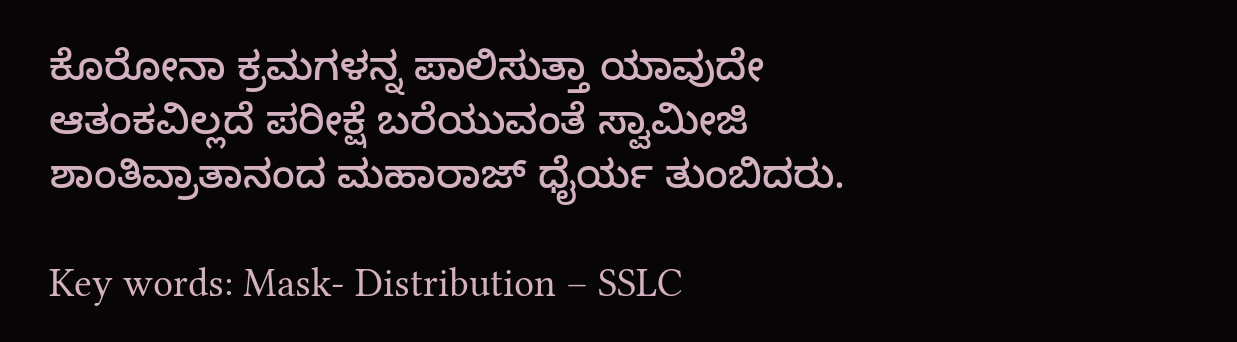ಕೊರೋನಾ ಕ್ರಮಗಳನ್ನ ಪಾಲಿಸುತ್ತಾ ಯಾವುದೇ ಆತಂಕವಿಲ್ಲದೆ ಪರೀಕ್ಷೆ ಬರೆಯುವಂತೆ ಸ್ವಾಮೀಜಿ ಶಾಂತಿವ್ರಾತಾನಂದ ಮಹಾರಾಜ್ ಧೈರ್ಯ ತುಂಬಿದರು.

Key words: Mask- Distribution – SSLC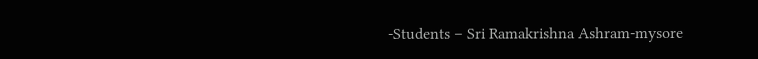-Students – Sri Ramakrishna Ashram-mysore